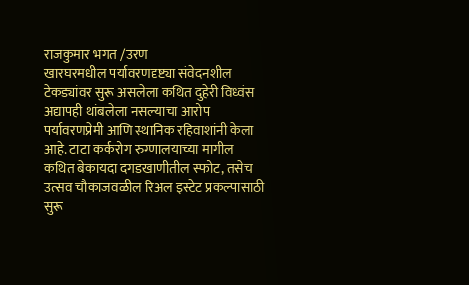राजकुमार भगत /उरण
खारघरमधील पर्यावरणदृष्ट्या संवेदनशील टेकड्यांवर सुरू असलेला कथित दुहेरी विध्वंस अद्यापही थांबलेला नसल्याचा आरोप पर्यावरणप्रेमी आणि स्थानिक रहिवाशांनी केला आहे. टाटा कर्करोग रुग्णालयाच्या मागील कथित बेकायदा दगडखाणीतील स्फोट, तसेच उत्सव चौकाजवळील रिअल इस्टेट प्रकल्पासाठी सुरू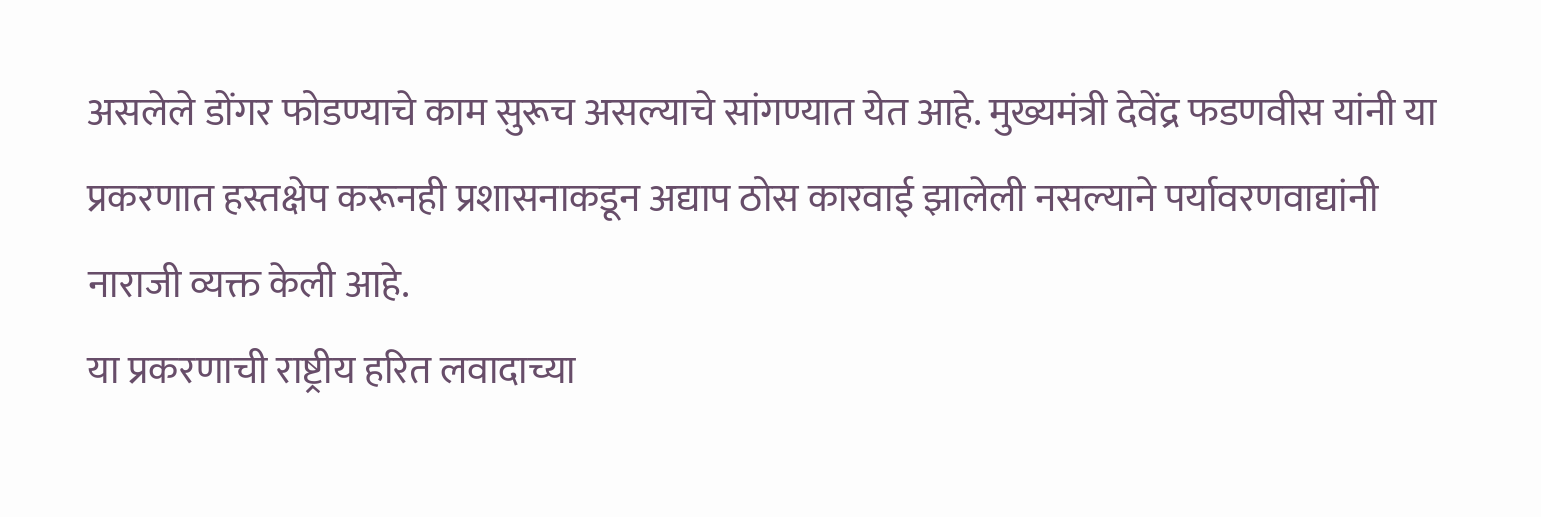असलेले डोंगर फोडण्याचे काम सुरूच असल्याचे सांगण्यात येत आहे. मुख्यमंत्री देवेंद्र फडणवीस यांनी या प्रकरणात हस्तक्षेप करूनही प्रशासनाकडून अद्याप ठोस कारवाई झालेली नसल्याने पर्यावरणवाद्यांनी नाराजी व्यक्त केली आहे.
या प्रकरणाची राष्ट्रीय हरित लवादाच्या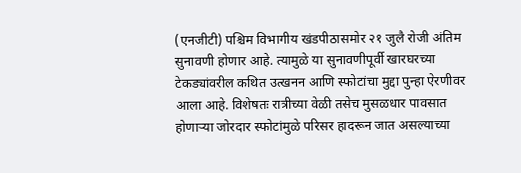(एनजीटी) पश्चिम विभागीय खंडपीठासमोर २१ जुलै रोजी अंतिम सुनावणी होणार आहे. त्यामुळे या सुनावणीपूर्वी खारघरच्या टेकड्यांवरील कथित उत्खनन आणि स्फोटांचा मुद्दा पुन्हा ऐरणीवर आला आहे. विशेषतः रात्रीच्या वेळी तसेच मुसळधार पावसात होणाऱ्या जोरदार स्फोटांमुळे परिसर हादरून जात असल्याच्या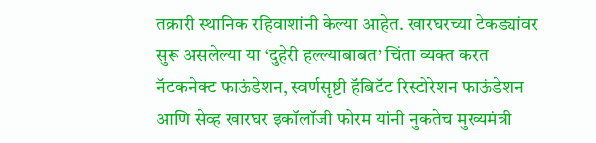तक्रारी स्थानिक रहिवाशांनी केल्या आहेत. खारघरच्या टेकड्यांवर सुरू असलेल्या या ‘दुहेरी हल्ल्याबाबत’ चिंता व्यक्त करत नॅटकनेक्ट फाऊंडेशन, स्वर्णसृष्टी हॅबिटॅट रिस्टोरेशन फाऊंडेशन आणि सेव्ह खारघर इकॉलॉजी फोरम यांनी नुकतेच मुख्यमंत्री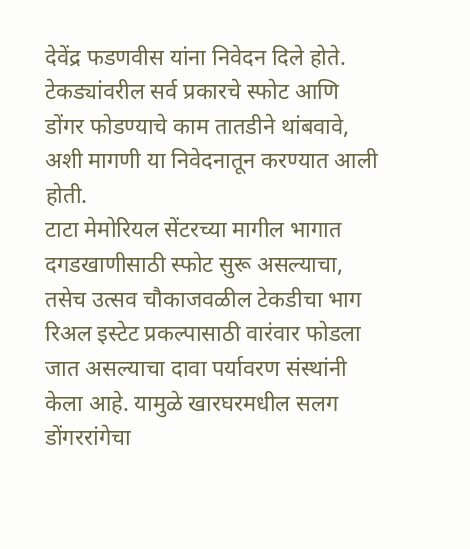देवेंद्र फडणवीस यांना निवेदन दिले होते. टेकड्यांवरील सर्व प्रकारचे स्फोट आणि डोंगर फोडण्याचे काम तातडीने थांबवावे, अशी मागणी या निवेदनातून करण्यात आली होती.
टाटा मेमोरियल सेंटरच्या मागील भागात दगडखाणीसाठी स्फोट सुरू असल्याचा, तसेच उत्सव चौकाजवळील टेकडीचा भाग रिअल इस्टेट प्रकल्पासाठी वारंवार फोडला जात असल्याचा दावा पर्यावरण संस्थांनी केला आहे. यामुळे खारघरमधील सलग डोंगररांगेचा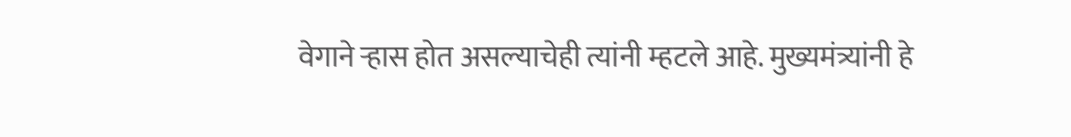वेगाने ऱ्हास होत असल्याचेही त्यांनी म्हटले आहे. मुख्यमंत्र्यांनी हे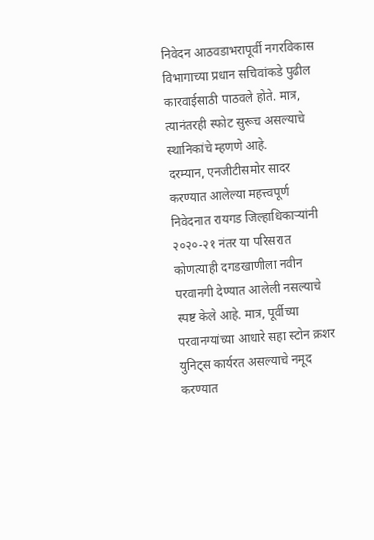निवेदन आठवडाभरापूर्वी नगरविकास विभागाच्या प्रधान सचिवांकडे पुढील कारवाईसाठी पाठवले होते. मात्र, त्यानंतरही स्फोट सुरूच असल्याचे स्थानिकांचे म्हणणे आहे.
दरम्यान, एनजीटीसमोर सादर करण्यात आलेल्या महत्त्वपूर्ण निवेदनात रायगड जिल्हाधिकाऱ्यांनी २०२०-२१ नंतर या परिसरात कोणत्याही दगडखाणीला नवीन परवानगी देण्यात आलेली नसल्याचे स्पष्ट केले आहे. मात्र, पूर्वीच्या परवानग्यांच्या आधारे सहा स्टोन क्रशर युनिट्स कार्यरत असल्याचे नमूद करण्यात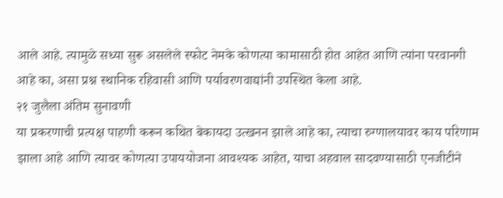आले आहे. त्यामुळे सध्या सुरू असलेले स्फोट नेमके कोणत्या कामासाठी होत आहेत आणि त्यांना परवानगी आहे का, असा प्रश्न स्थानिक रहिवासी आणि पर्यावरणवाद्यांनी उपस्थित केला आहे.
२१ जुलैला अंतिम सुनावणी
या प्रकरणाची प्रत्यक्ष पाहणी करून कथित बेकायदा उत्खनन झाले आहे का, त्याचा रुग्णालयावर काय परिणाम झाला आहे आणि त्यावर कोणत्या उपाययोजना आवश्यक आहेत, याचा अहवाल सादवण्यासाठी एनजीटीने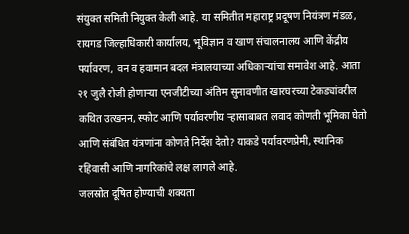संयुक्त समिती नियुक्त केली आहे. या समितीत महाराष्ट्र प्रदूषण नियंत्रण मंडळ, रायगड जिल्हाधिकारी कार्यालय, भूविज्ञान व खाण संचालनालय आणि केंद्रीय पर्यावरण, वन व हवामान बदल मंत्रालयाच्या अधिकाऱ्यांचा समावेश आहे. आता २१ जुलै रोजी होणाऱ्या एनजीटीच्या अंतिम सुनावणीत खारघरच्या टेकड्यांवरील कथित उत्खनन, स्फोट आणि पर्यावरणीय ऱ्हासाबाबत लवाद कोणती भूमिका घेतो आणि संबंधित यंत्रणांना कोणते निर्देश देतो? याकडे पर्यावरणप्रेमी, स्थानिक रहिवासी आणि नागरिकांचे लक्ष लागले आहे.
जलस्रोत दूषित होण्याची शक्यता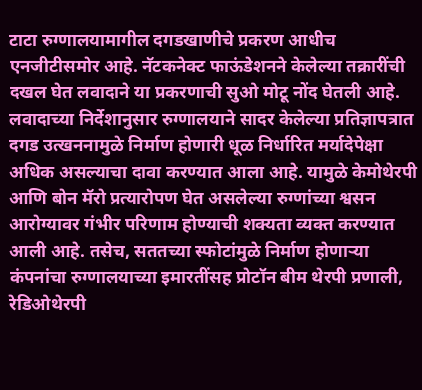टाटा रुग्णालयामागील दगडखाणीचे प्रकरण आधीच एनजीटीसमोर आहे. नॅटकनेक्ट फाऊंडेशनने केलेल्या तक्रारींची दखल घेत लवादाने या प्रकरणाची सुओ मोटू नोंद घेतली आहे. लवादाच्या निर्देशानुसार रुग्णालयाने सादर केलेल्या प्रतिज्ञापत्रात दगड उत्खननामुळे निर्माण होणारी धूळ निर्धारित मर्यादेपेक्षा अधिक असल्याचा दावा करण्यात आला आहे. यामुळे केमोथेरपी आणि बोन मॅरो प्रत्यारोपण घेत असलेल्या रुग्णांच्या श्वसन आरोग्यावर गंभीर परिणाम होण्याची शक्यता व्यक्त करण्यात आली आहे. तसेच, सततच्या स्फोटांमुळे निर्माण होणाऱ्या कंपनांचा रुग्णालयाच्या इमारतींसह प्रोटॉन बीम थेरपी प्रणाली, रेडिओथेरपी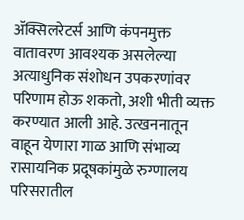ॲक्सिलरेटर्स आणि कंपनमुक्त वातावरण आवश्यक असलेल्या अत्याधुनिक संशोधन उपकरणांवर परिणाम होऊ शकतो, अशी भीती व्यक्त करण्यात आली आहे. उत्खननातून वाहून येणारा गाळ आणि संभाव्य रासायनिक प्रदूषकांमुळे रुग्णालय परिसरातील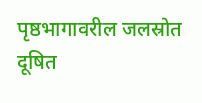पृष्ठभागावरील जलस्रोत दूषित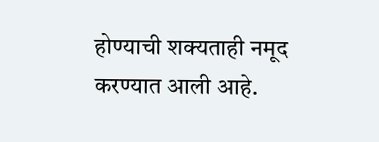होण्याची शक्यताही नमूद करण्यात आली आहे.